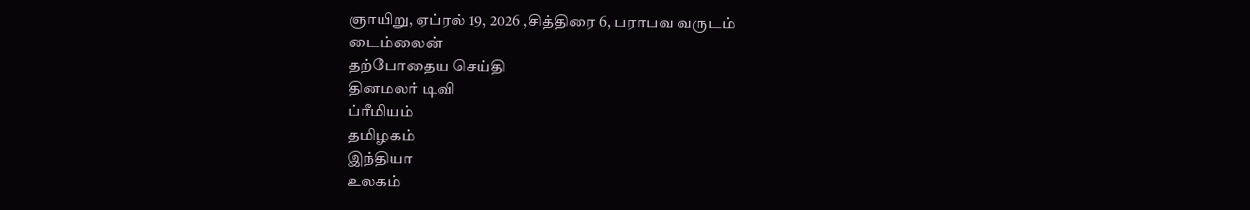ஞாயிறு, ஏப்ரல் 19, 2026 ,சித்திரை 6, பராபவ வருடம்
டைம்லைன்
தற்போதைய செய்தி
தினமலர் டிவி
ப்ரீமியம்
தமிழகம்
இந்தியா
உலகம்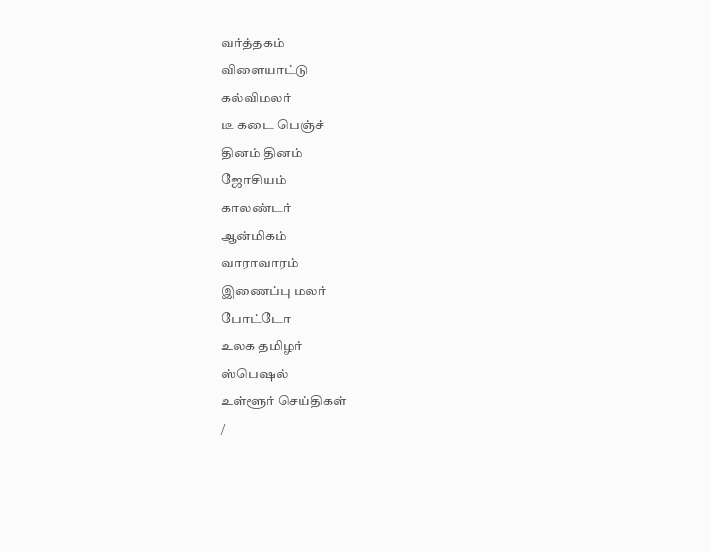வர்த்தகம்
விளையாட்டு
கல்விமலர்
டீ கடை பெஞ்ச்
தினம் தினம்
ஜோசியம்
காலண்டர்
ஆன்மிகம்
வாராவாரம்
இணைப்பு மலர்
போட்டோ
உலக தமிழர்
ஸ்பெஷல்
உள்ளூர் செய்திகள்
/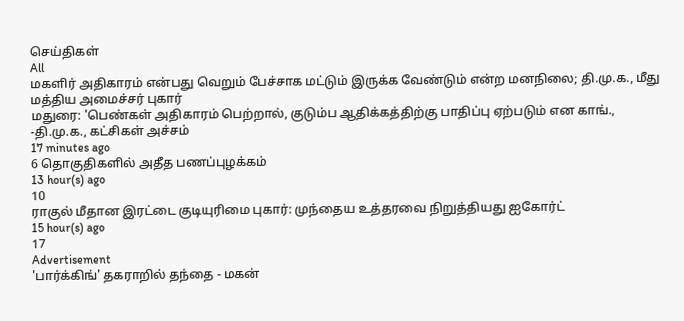செய்திகள்
All
மகளிர் அதிகாரம் என்பது வெறும் பேச்சாக மட்டும் இருக்க வேண்டும் என்ற மனநிலை; தி.மு.க., மீது மத்திய அமைச்சர் புகார்
மதுரை: 'பெண்கள் அதிகாரம் பெற்றால், குடும்ப ஆதிக்கத்திற்கு பாதிப்பு ஏற்படும் என காங்., -தி.மு.க., கட்சிகள் அச்சம்
17 minutes ago
6 தொகுதிகளில் அதீத பணப்புழக்கம்
13 hour(s) ago
10
ராகுல் மீதான இரட்டை குடியுரிமை புகார்: முந்தைய உத்தரவை நிறுத்தியது ஐகோர்ட்
15 hour(s) ago
17
Advertisement
'பார்க்கிங்' தகராறில் தந்தை - மகன்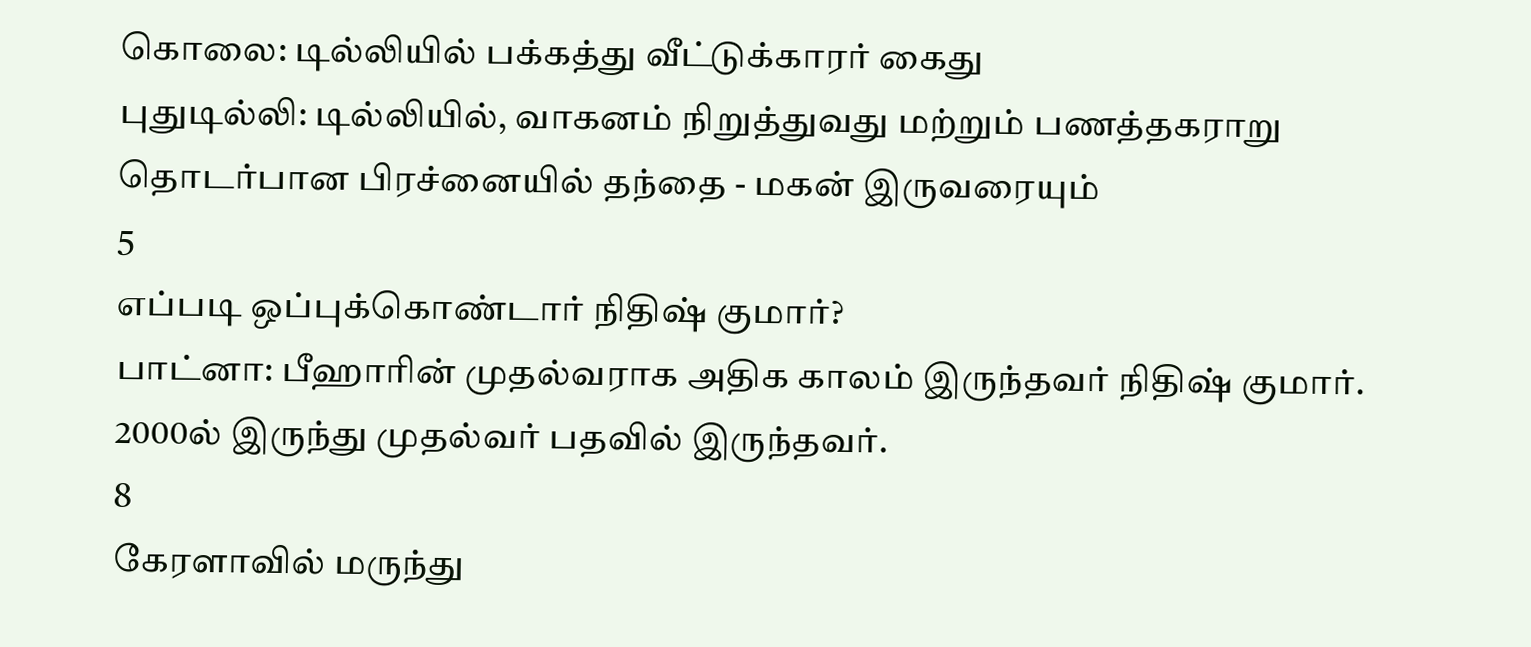கொலை: டில்லியில் பக்கத்து வீட்டுக்காரர் கைது
புதுடில்லி: டில்லியில், வாகனம் நிறுத்துவது மற்றும் பணத்தகராறு தொடர்பான பிரச்னையில் தந்தை - மகன் இருவரையும்
5
எப்படி ஒப்புக்கொண்டார் நிதிஷ் குமார்?
பாட்னா: பீஹாரின் முதல்வராக அதிக காலம் இருந்தவர் நிதிஷ் குமார். 2000ல் இருந்து முதல்வர் பதவில் இருந்தவர்.
8
கேரளாவில் மருந்து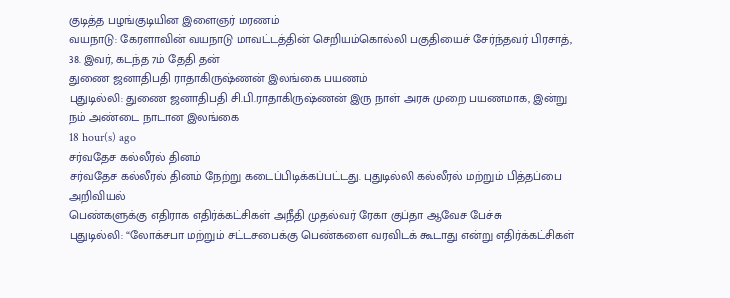குடித்த பழங்குடியின இளைஞர் மரணம்
வயநாடு: கேரளாவின் வயநாடு மாவட்டத்தின் செறியம்கொல்லி பகுதியைச் சேர்ந்தவர் பிரசாத், 38. இவர், கடந்த 7ம் தேதி தன்
துணை ஜனாதிபதி ராதாகிருஷ்ணன் இலங்கை பயணம்
புதுடில்லி: துணை ஜனாதிபதி சி.பி.ராதாகிருஷ்ணன் இரு நாள் அரசு முறை பயணமாக, இன்று நம் அண்டை நாடான இலங்கை
18 hour(s) ago
சர்வதேச கல்லீரல் தினம்
சர்வதேச கல்லீரல் தினம் நேற்று கடைப்பிடிக்கப்பட்டது. புதுடில்லி கல்லீரல் மற்றும் பித்தப்பை அறிவியல்
பெண்களுக்கு எதிராக எதிர்க்கட்சிகள் அநீதி முதல்வர் ரேகா குப்தா ஆவேச பேச்சு
புதுடில்லி: “லோக்சபா மற்றும் சட்டசபைக்கு பெண்களை வரவிடக் கூடாது என்று எதிர்க்கட்சிகள்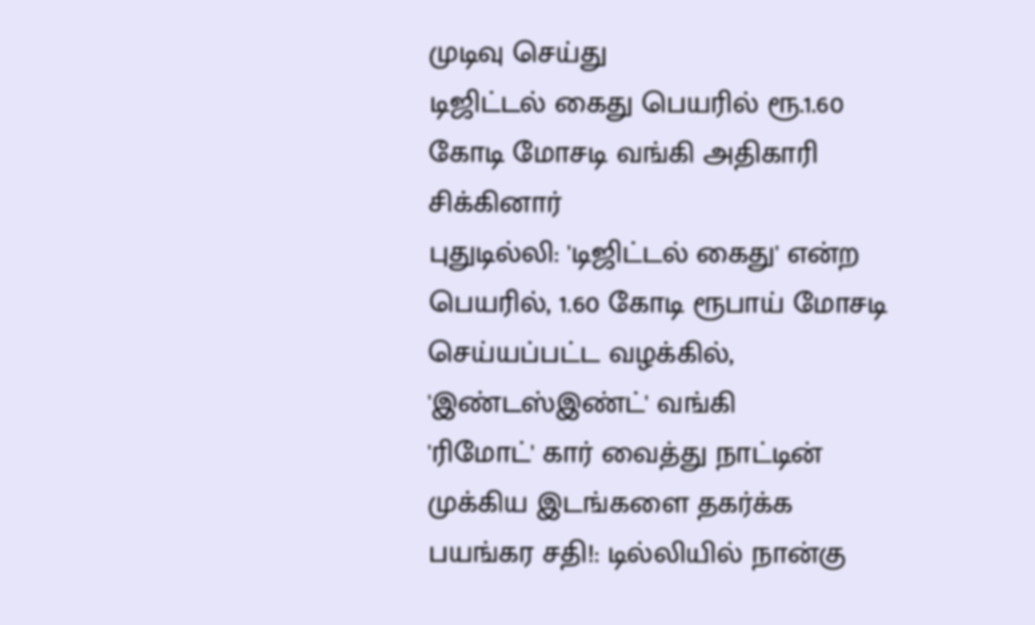முடிவு செய்து
டிஜிட்டல் கைது பெயரில் ரூ.1.60 கோடி மோசடி வங்கி அதிகாரி சிக்கினார்
புதுடில்லி: 'டிஜிட்டல் கைது' என்ற பெயரில், 1.60 கோடி ரூபாய் மோசடி செய்யப்பட்ட வழக்கில், 'இண்டஸ்இண்ட்' வங்கி
'ரிமோட்' கார் வைத்து நாட்டின் முக்கிய இடங்களை தகர்க்க பயங்கர சதி!: டில்லியில் நான்கு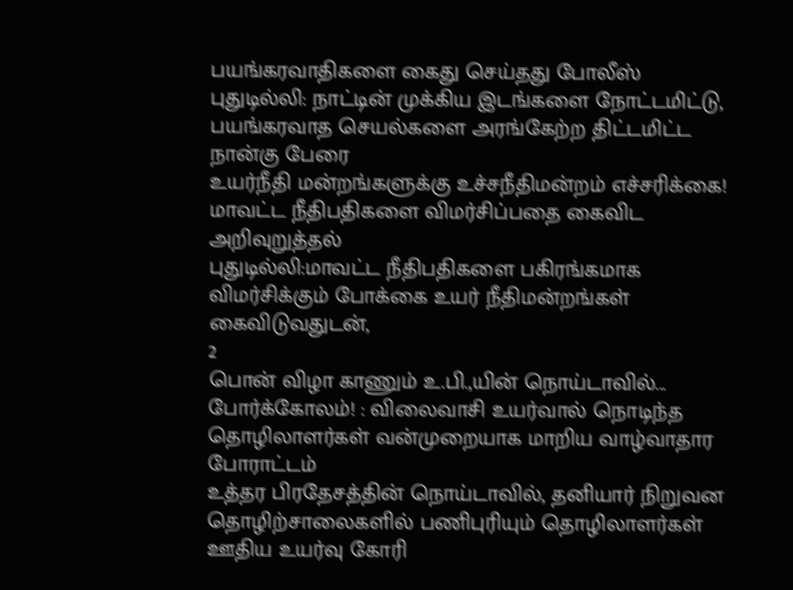பயங்கரவாதிகளை கைது செய்தது போலீஸ்
புதுடில்லி: நாட்டின் முக்கிய இடங்களை நோட்டமிட்டு, பயங்கரவாத செயல்களை அரங்கேற்ற திட்டமிட்ட நான்கு பேரை
உயர்நீதி மன்றங்களுக்கு உச்சநீதிமன்றம் எச்சரிக்கை! மாவட்ட நீதிபதிகளை விமர்சிப்பதை கைவிட அறிவுறுத்தல்
புதுடில்லி:மாவட்ட நீதிபதிகளை பகிரங்கமாக விமர்சிக்கும் போக்கை உயர் நீதிமன்றங்கள் கைவிடுவதுடன்,
2
பொன் விழா காணும் உ.பி.,யின் நொய்டாவில்... போர்க்கோலம்! : விலைவாசி உயர்வால் நொடிந்த தொழிலாளர்கள் வன்முறையாக மாறிய வாழ்வாதார போராட்டம்
உத்தர பிரதேசத்தின் நொய்டாவில், தனியார் நிறுவன தொழிற்சாலைகளில் பணிபுரியும் தொழிலாளர்கள் ஊதிய உயர்வு கோரி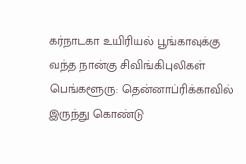கர்நாடகா உயிரியல் பூங்காவுக்கு வந்த நான்கு சிவிங்கிபுலிகள்
பெங்களூரு: தென்னாப்ரிக்காவில் இருந்து கொண்டு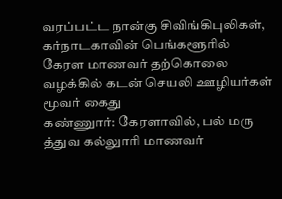வரப்பட்ட நான்கு சிவிங்கிபுலிகள், கர்நாடகாவின் பெங்களூரில்
கேரள மாணவர் தற்கொலை வழக்கில் கடன் செயலி ஊழியர்கள் மூவர் கைது
கண்ணுார்: கேரளாவில், பல் மரு த்துவ கல்லுாரி மாணவர்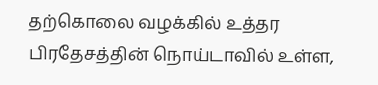தற்கொலை வழக்கில் உத்தர பிரதேசத்தின் நொய்டாவில் உள்ள,